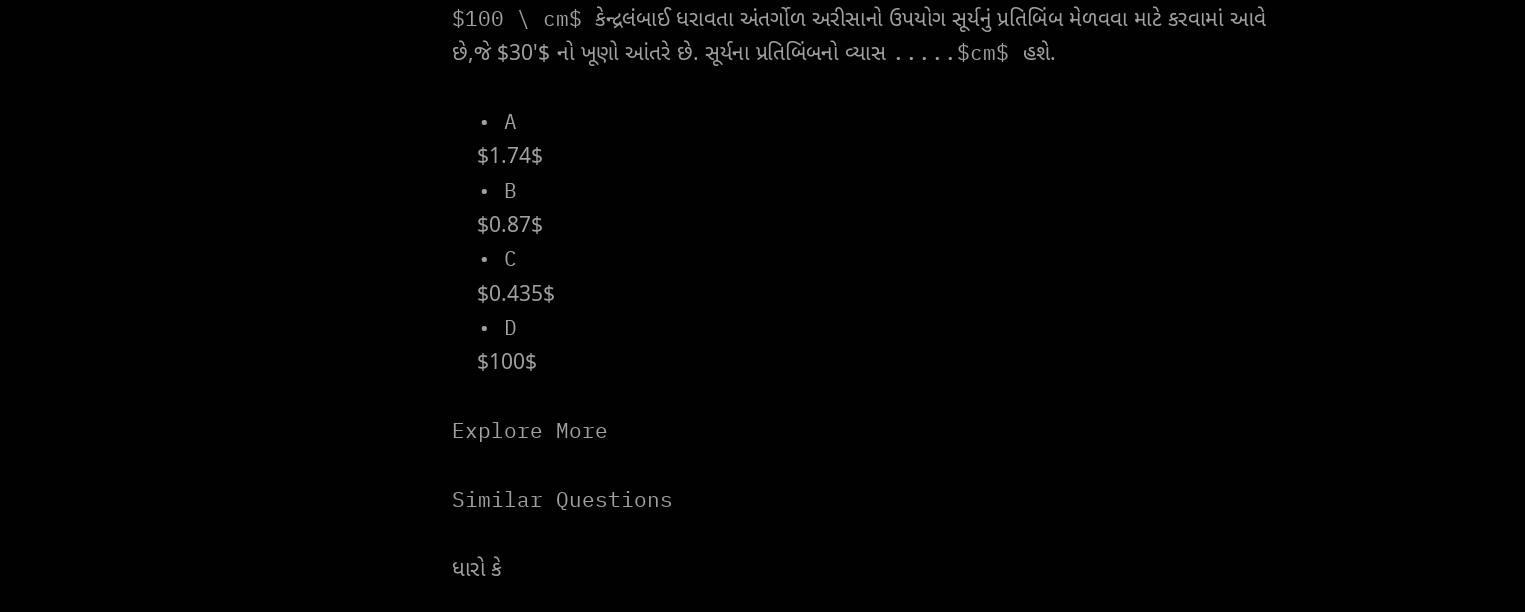$100 \ cm$ કેન્દ્રલંબાઈ ધરાવતા અંતર્ગોળ અરીસાનો ઉપયોગ સૂર્યનું પ્રતિબિંબ મેળવવા માટે કરવામાં આવે છે,જે $30'$ નો ખૂણો આંતરે છે. સૂર્યના પ્રતિબિંબનો વ્યાસ .....$cm$ હશે.

  • A
    $1.74$
  • B
    $0.87$
  • C
    $0.435$
  • D
    $100$

Explore More

Similar Questions

ધારો કે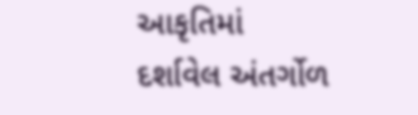આકૃતિમાં દર્શાવેલ અંતર્ગોળ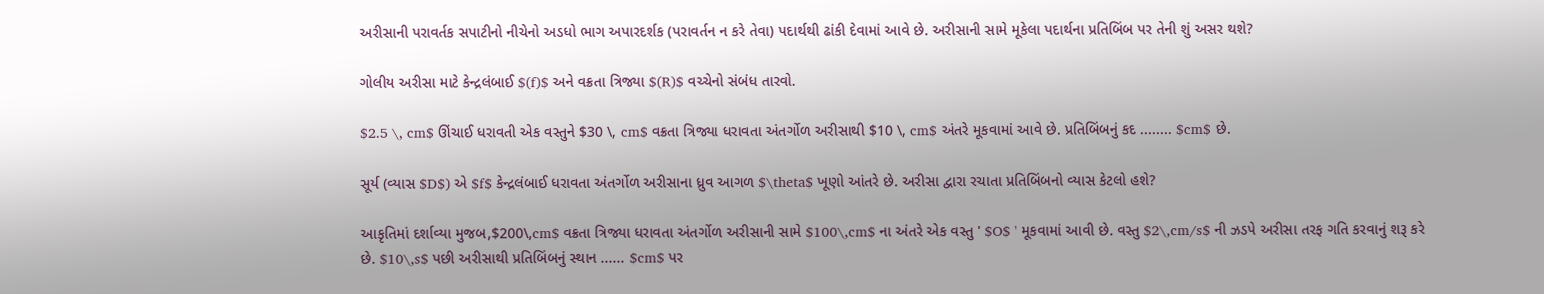અરીસાની પરાવર્તક સપાટીનો નીચેનો અડધો ભાગ અપારદર્શક (પરાવર્તન ન કરે તેવા) પદાર્થથી ઢાંકી દેવામાં આવે છે. અરીસાની સામે મૂકેલા પદાર્થના પ્રતિબિંબ પર તેની શું અસર થશે?

ગોલીય અરીસા માટે કેન્દ્રલંબાઈ $(f)$ અને વક્રતા ત્રિજ્યા $(R)$ વચ્ચેનો સંબંધ તારવો.

$2.5 \, cm$ ઊંચાઈ ધરાવતી એક વસ્તુને $30 \, cm$ વક્રતા ત્રિજ્યા ધરાવતા અંતર્ગોળ અરીસાથી $10 \, cm$ અંતરે મૂકવામાં આવે છે. પ્રતિબિંબનું કદ ........ $cm$ છે.

સૂર્ય (વ્યાસ $D$) એ $f$ કેન્દ્રલંબાઈ ધરાવતા અંતર્ગોળ અરીસાના ધ્રુવ આગળ $\theta$ ખૂણો આંતરે છે. અરીસા દ્વારા રચાતા પ્રતિબિંબનો વ્યાસ કેટલો હશે?

આકૃતિમાં દર્શાવ્યા મુજબ,$200\,cm$ વક્રતા ત્રિજ્યા ધરાવતા અંતર્ગોળ અરીસાની સામે $100\,cm$ ના અંતરે એક વસ્તુ ' $O$ ' મૂકવામાં આવી છે. વસ્તુ $2\,cm/s$ ની ઝડપે અરીસા તરફ ગતિ કરવાનું શરૂ કરે છે. $10\,s$ પછી અરીસાથી પ્રતિબિંબનું સ્થાન ...... $cm$ પર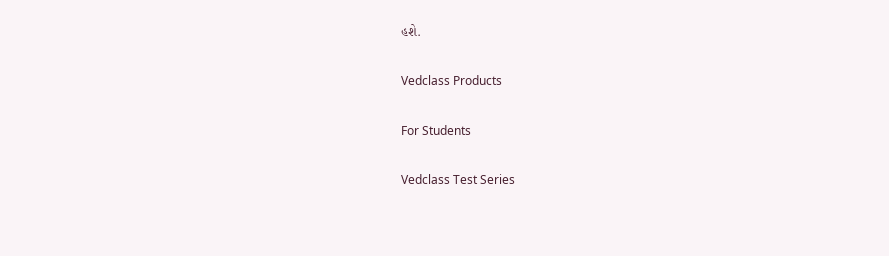હશે.

Vedclass Products

For Students

Vedclass Test Series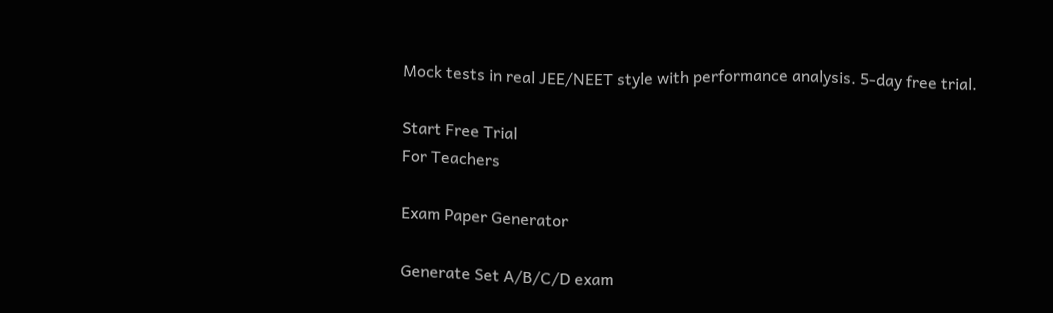Mock tests in real JEE/NEET style with performance analysis. 5-day free trial.

Start Free Trial
For Teachers

Exam Paper Generator

Generate Set A/B/C/D exam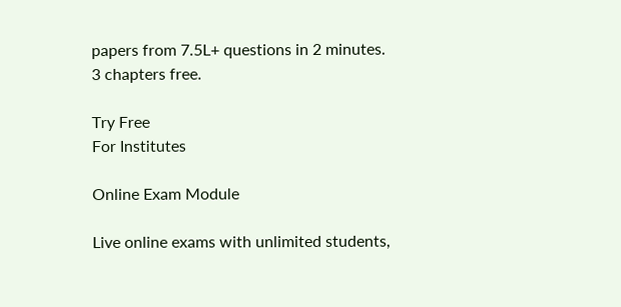papers from 7.5L+ questions in 2 minutes. 3 chapters free.

Try Free
For Institutes

Online Exam Module

Live online exams with unlimited students,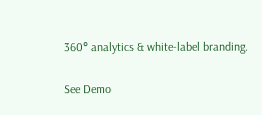360° analytics & white-label branding.

See Demo